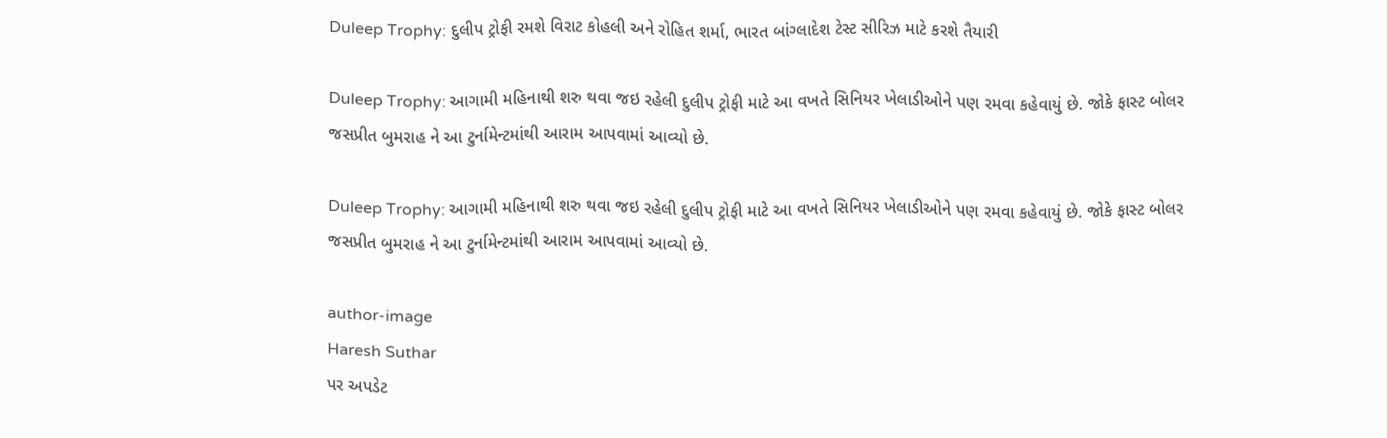Duleep Trophy: દુલીપ ટ્રોફી રમશે વિરાટ કોહલી અને રોહિત શર્મા, ભારત બાંગ્લાદેશ ટેસ્ટ સીરિઝ માટે કરશે તૈયારી

Duleep Trophy: આગામી મહિનાથી શરુ થવા જઇ રહેલી દુલીપ ટ્રોફી માટે આ વખતે સિનિયર ખેલાડીઓને પણ રમવા કહેવાયું છે. જોકે ફાસ્ટ બોલર જસપ્રીત બુમરાહ ને આ ટુર્નામેન્ટમાંથી આરામ આપવામાં આવ્યો છે.

Duleep Trophy: આગામી મહિનાથી શરુ થવા જઇ રહેલી દુલીપ ટ્રોફી માટે આ વખતે સિનિયર ખેલાડીઓને પણ રમવા કહેવાયું છે. જોકે ફાસ્ટ બોલર જસપ્રીત બુમરાહ ને આ ટુર્નામેન્ટમાંથી આરામ આપવામાં આવ્યો છે.

author-image
Haresh Suthar
પર અપડેટ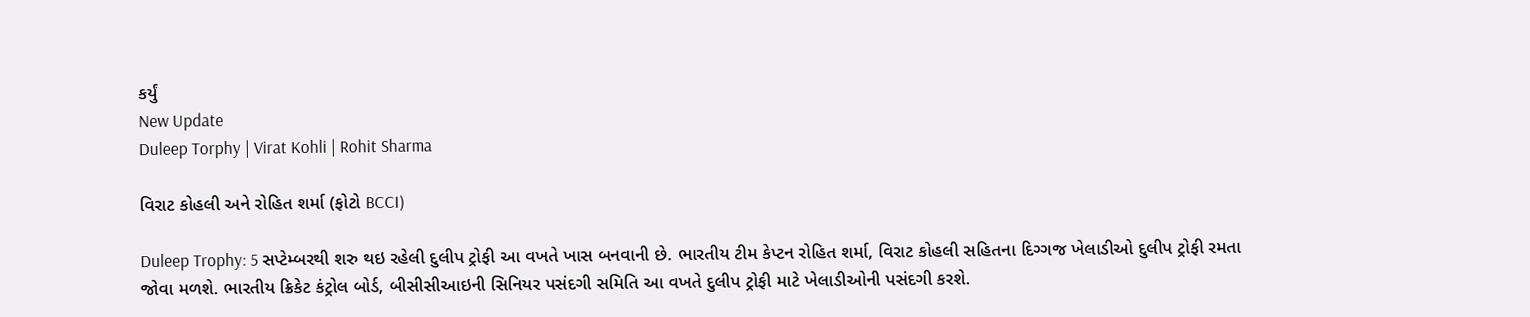કર્યું
New Update
Duleep Torphy | Virat Kohli | Rohit Sharma

વિરાટ કોહલી અને રોહિત શર્મા (ફોટો BCCI)

Duleep Trophy: 5 સપ્ટેમ્બરથી શરુ થઇ રહેલી દુલીપ ટ્રોફી આ વખતે ખાસ બનવાની છે. ભારતીય ટીમ કેપ્ટન રોહિત શર્મા, વિરાટ કોહલી સહિતના દિગ્ગજ ખેલાડીઓ દુલીપ ટ્રોફી રમતા જોવા મળશે. ભારતીય ક્રિકેટ કંટ્રોલ બોર્ડ, બીસીસીઆઇની સિનિયર પસંદગી સમિતિ આ વખતે દુલીપ ટ્રોફી માટે ખેલાડીઓની પસંદગી કરશે.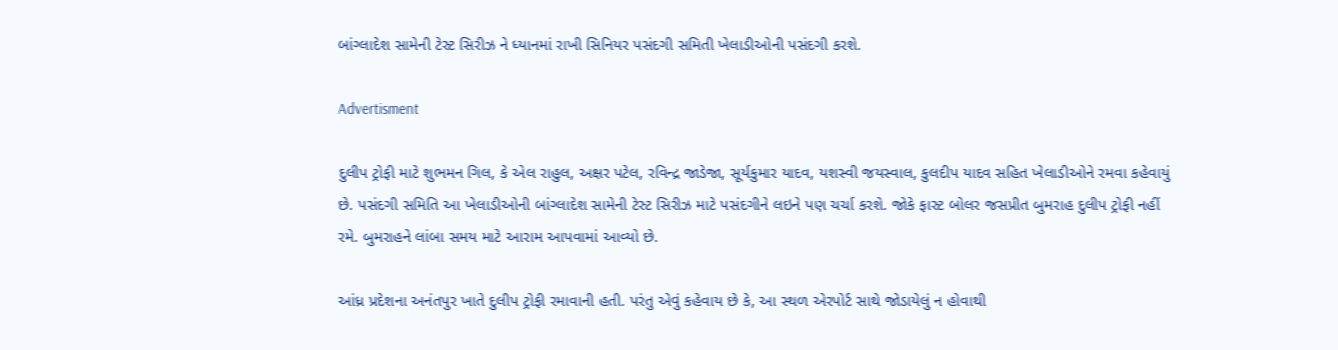બાંગ્લાદેશ સામેની ટેસ્ટ સિરીઝ ને ધ્યાનમાં રાખી સિનિયર પસંદગી સમિતી ખેલાડીઓની પસંદગી કરશે.

Advertisment

દુલીપ ટ્રોફી માટે શુભમન ગિલ, કે એલ રાહુલ, અક્ષર પટેલ, રવિન્દ્ર જાડેજા, સૂર્યકુમાર યાદવ, યશસ્વી જયસ્વાલ, કુલદીપ યાદવ સહિત ખેલાડીઓને રમવા કહેવાયું છે. પસંદગી સમિતિ આ ખેલાડીઓની બાંગ્લાદેશ સામેની ટેસ્ટ સિરીઝ માટે પસંદગીને લઇને પણ ચર્ચા કરશે. જોકે ફાસ્ટ બોલર જસપ્રીત બુમરાહ દુલીપ ટ્રોફી નહીં રમે. બુમરાહને લાંબા સમય માટે આરામ આપવામાં આવ્યો છે.

આંધ્ર પ્રદેશના અનંતપુર ખાતે દુલીપ ટ્રોફી રમાવાની હતી. પરંતુ એવું કહેવાય છે કે, આ સ્થળ એરપોર્ટ સાથે જોડાયેલું ન હોવાથી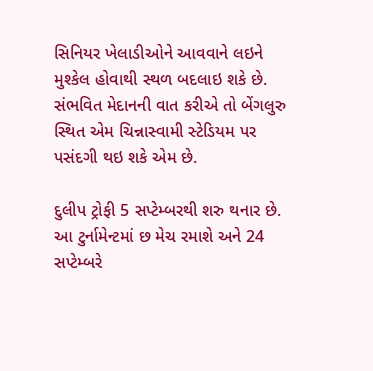સિનિયર ખેલાડીઓને આવવાને લઇને મુશ્કેલ હોવાથી સ્થળ બદલાઇ શકે છે. સંભવિત મેદાનની વાત કરીએ તો બેંગલુરુ સ્થિત એમ ચિન્નાસ્વામી સ્ટેડિયમ પર પસંદગી થઇ શકે એમ છે.

દુલીપ ટ્રોફી 5 સપ્ટેમ્બરથી શરુ થનાર છે. આ ટુર્નામેન્ટમાં છ મેચ રમાશે અને 24 સપ્ટેમ્બરે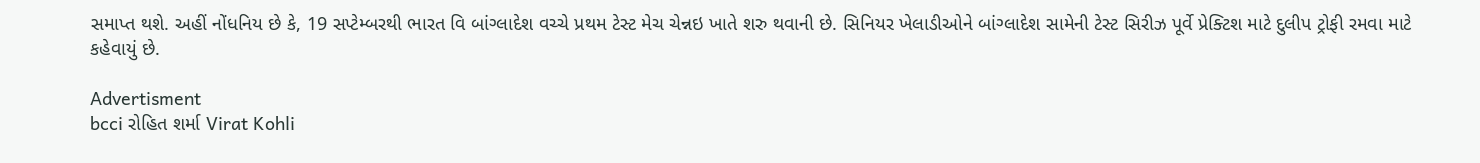સમાપ્ત થશે. અહીં નોંધનિય છે કે, 19 સપ્ટેમ્બરથી ભારત વિ બાંગ્લાદેશ વચ્ચે પ્રથમ ટેસ્ટ મેચ ચેન્નઇ ખાતે શરુ થવાની છે. સિનિયર ખેલાડીઓને બાંગ્લાદેશ સામેની ટેસ્ટ સિરીઝ પૂર્વે પ્રેક્ટિશ માટે દુલીપ ટ્રોફી રમવા માટે કહેવાયું છે.

Advertisment
bcci રોહિત શર્મા Virat Kohli